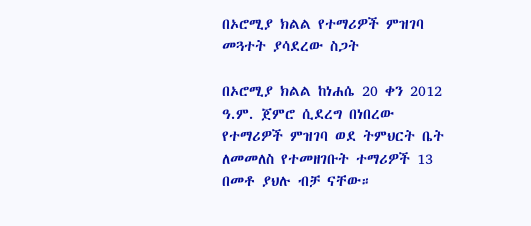በኦሮሚያ ክልል የተማሪዎች ምዝገባ መጓተት ያሳደረው ስጋት

በኦሮሚያ ክልል ከነሐሴ 20 ቀን 2012 ዓ.ም. ጀምሮ ሲደረግ በነበረው የተማሪዎች ምዝገባ ወደ ትምህርት ቤት ለመመለስ የተመዘገቡት ተማሪዎች 13 በመቶ ያህሉ ብቻ ናቸው።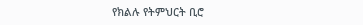የክልሉ የትምህርት ቢሮ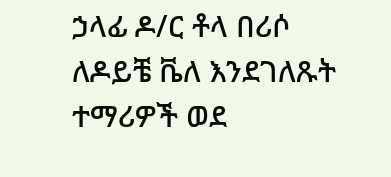ኃላፊ ዶ/ር ቶላ በሪሶ ለዶይቼ ቬለ እንደገለጹት ተማሪዎች ወደ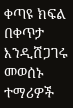ቀጣዩ ክፍል በቀጥታ እንዲሸጋገሩ መወሰኑ ተማሪዎች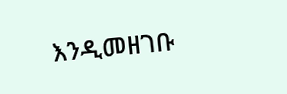እንዲመዘገቡ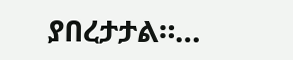ያበረታታል።…